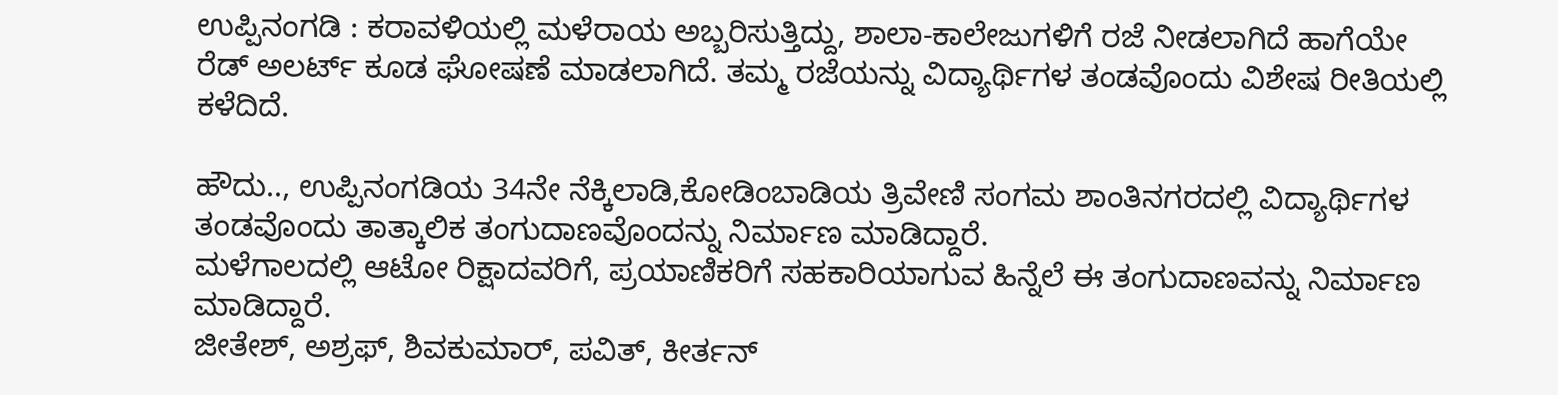ಉಪ್ಪಿನಂಗಡಿ : ಕರಾವಳಿಯಲ್ಲಿ ಮಳೆರಾಯ ಅಬ್ಬರಿಸುತ್ತಿದ್ದು, ಶಾಲಾ-ಕಾಲೇಜುಗಳಿಗೆ ರಜೆ ನೀಡಲಾಗಿದೆ ಹಾಗೆಯೇ ರೆಡ್ ಅಲರ್ಟ್ ಕೂಡ ಘೋಷಣೆ ಮಾಡಲಾಗಿದೆ. ತಮ್ಮ ರಜೆಯನ್ನು ವಿದ್ಯಾರ್ಥಿಗಳ ತಂಡವೊಂದು ವಿಶೇಷ ರೀತಿಯಲ್ಲಿ ಕಳೆದಿದೆ.

ಹೌದು.., ಉಪ್ಪಿನಂಗಡಿಯ 34ನೇ ನೆಕ್ಕಿಲಾಡಿ,ಕೋಡಿಂಬಾಡಿಯ ತ್ರಿವೇಣಿ ಸಂಗಮ ಶಾಂತಿನಗರದಲ್ಲಿ ವಿದ್ಯಾರ್ಥಿಗಳ ತಂಡವೊಂದು ತಾತ್ಕಾಲಿಕ ತಂಗುದಾಣವೊಂದನ್ನು ನಿರ್ಮಾಣ ಮಾಡಿದ್ದಾರೆ.
ಮಳೆಗಾಲದಲ್ಲಿ ಆಟೋ ರಿಕ್ಷಾದವರಿಗೆ, ಪ್ರಯಾಣಿಕರಿಗೆ ಸಹಕಾರಿಯಾಗುವ ಹಿನ್ನೆಲೆ ಈ ತಂಗುದಾಣವನ್ನು ನಿರ್ಮಾಣ ಮಾಡಿದ್ದಾರೆ.
ಜೀತೇಶ್, ಅಶ್ರಫ್, ಶಿವಕುಮಾರ್, ಪವಿತ್, ಕೀರ್ತನ್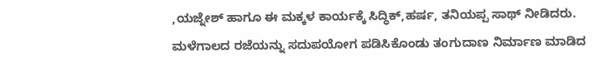,ಯಜ್ನೇಶ್ ಹಾಗೂ ಈ ಮಕ್ಕಳ ಕಾರ್ಯಕ್ಕೆ ಸಿದ್ಧಿಕ್,ಹರ್ಷ, ತನಿಯಪ್ಪ ಸಾಥ್ ನೀಡಿದರು.
ಮಳೆಗಾಲದ ರಜೆಯನ್ನು ಸದುಪಯೋಗ ಪಡಿಸಿಕೊಂಡು ತಂಗುದಾಣ ನಿರ್ಮಾಣ ಮಾಡಿದ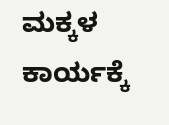ಮಕ್ಕಳ ಕಾರ್ಯಕ್ಕೆ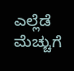ಎಲ್ಲೆಡೆ ಮೆಚ್ಚುಗೆ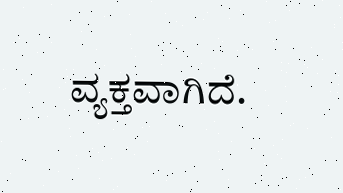ವ್ಯಕ್ತವಾಗಿದೆ.